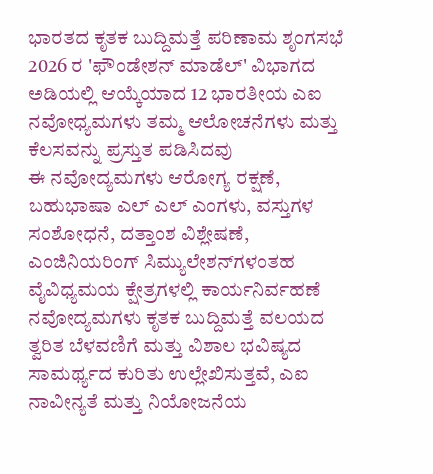ಭಾರತದ ಕೃತಕ ಬುದ್ದಿಮತ್ತೆ ಪರಿಣಾಮ ಶೃಂಗಸಭೆ 2026 ರ 'ಫೌಂಡೇಶನ್ ಮಾಡೆಲ್' ವಿಭಾಗದ ಅಡಿಯಲ್ಲಿ ಆಯ್ಕೆಯಾದ 12 ಭಾರತೀಯ ಎಐ ನವೋಧ್ಯಮಗಳು ತಮ್ಮ ಆಲೋಚನೆಗಳು ಮತ್ತು ಕೆಲಸವನ್ನು ಪ್ರಸ್ತುತ ಪಡಿಸಿದವು
ಈ ನವೋದ್ಯಮಗಳು ಆರೋಗ್ಯ ರಕ್ಷಣೆ, ಬಹುಭಾಷಾ ಎಲ್ ಎಲ್ ಎಂಗಳು, ವಸ್ತುಗಳ ಸಂಶೋಧನೆ, ದತ್ತಾಂಶ ವಿಶ್ಲೇಷಣೆ, ಎಂಜಿನಿಯರಿಂಗ್ ಸಿಮ್ಯುಲೇಶನ್‌ಗಳಂತಹ ವೈವಿಧ್ಯಮಯ ಕ್ಷೇತ್ರಗಳಲ್ಲಿ ಕಾರ್ಯನಿರ್ವಹಣೆ
ನವೋದ್ಯಮಗಳು ಕೃತಕ ಬುದ್ದಿಮತ್ತೆ ವಲಯದ ತ್ವರಿತ ಬೆಳವಣಿಗೆ ಮತ್ತು ವಿಶಾಲ ಭವಿಷ್ಯದ ಸಾಮರ್ಥ್ಯದ ಕುರಿತು ಉಲ್ಲೇಖಿಸುತ್ತವೆ, ಎಐ ನಾವೀನ್ಯತೆ ಮತ್ತು ನಿಯೋಜನೆಯ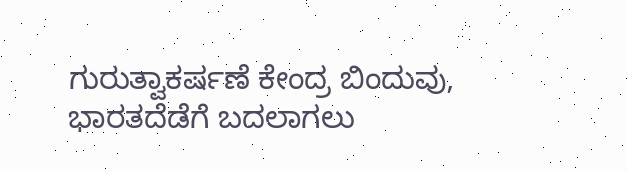ಗುರುತ್ವಾಕರ್ಷಣೆ ಕೇಂದ್ರ ಬಿಂದುವು, ಭಾರತದೆಡೆಗೆ ಬದಲಾಗಲು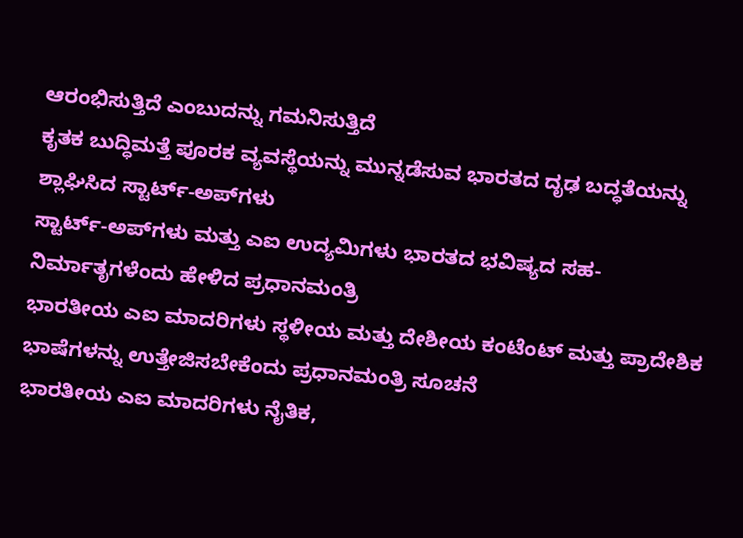ಆರಂಭಿಸುತ್ತಿದೆ ಎಂಬುದನ್ನು ಗಮನಿಸುತ್ತಿದೆ
ಕೃತಕ ಬುದ್ಧಿಮತ್ತೆ ಪೂರಕ ವ್ಯವಸ್ಥೆಯನ್ನು ಮುನ್ನಡೆಸುವ ಭಾರತದ ದೃಢ ಬದ್ಧತೆಯನ್ನು ಶ್ಲಾಘಿಸಿದ ಸ್ಟಾರ್ಟ್-ಅಪ್‌ಗಳು
ಸ್ಟಾರ್ಟ್-ಅಪ್‌ಗಳು ಮತ್ತು ಎಐ ಉದ್ಯಮಿಗಳು ಭಾರತದ ಭವಿಷ್ಯದ ಸಹ-ನಿರ್ಮಾತೃಗಳೆಂದು ಹೇಳಿದ ಪ್ರಧಾನಮಂತ್ರಿ
ಭಾರತೀಯ ಎಐ ಮಾದರಿಗಳು ಸ್ಥಳೀಯ ಮತ್ತು ದೇಶೀಯ ಕಂಟೆಂಟ್ ಮತ್ತು ಪ್ರಾದೇಶಿಕ ಭಾಷೆಗಳನ್ನು ಉತ್ತೇಜಿಸಬೇಕೆಂದು ಪ್ರಧಾನಮಂತ್ರಿ ಸೂಚನೆ
ಭಾರತೀಯ ಎಐ ಮಾದರಿಗಳು ನೈತಿಕ,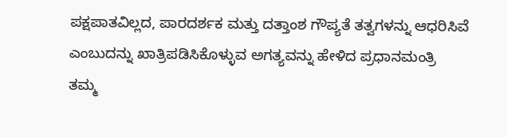ಪಕ್ಷಪಾತವಿಲ್ಲದ, ಪಾರದರ್ಶಕ ಮತ್ತು ದತ್ತಾಂಶ ಗೌಪ್ಯತೆ ತತ್ವಗಳನ್ನು ಆಧರಿಸಿವೆ ಎಂಬುದನ್ನು ಖಾತ್ರಿಪಡಿಸಿಕೊಳ್ಳುವ ಅಗತ್ಯವನ್ನು ಹೇಳಿದ ಪ್ರಧಾನಮಂತ್ರಿ
ತಮ್ಮ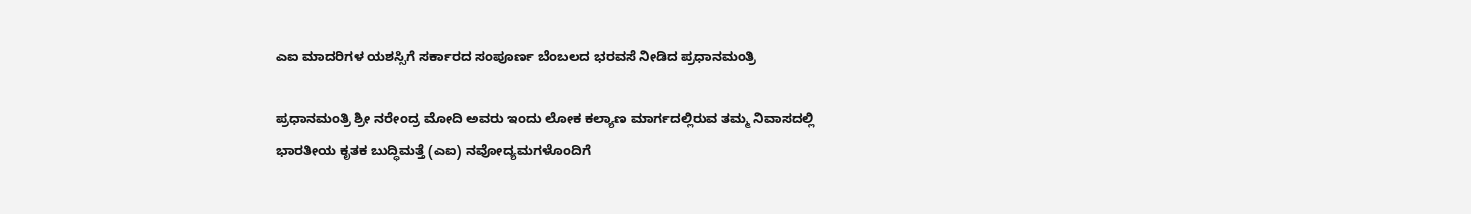ಎಐ ಮಾದರಿಗಳ ಯಶಸ್ಸಿಗೆ ಸರ್ಕಾರದ ಸಂಪೂರ್ಣ ಬೆಂಬಲದ ಭರವಸೆ ನೀಡಿದ ಪ್ರಧಾನಮಂತ್ರಿ

ಪ್ರಧಾನಮಂತ್ರಿ ಶ್ರೀ ನರೇಂದ್ರ ಮೋದಿ ಅವರು ಇಂದು ಲೋಕ ಕಲ್ಯಾಣ ಮಾರ್ಗದಲ್ಲಿರುವ ತಮ್ಮ ನಿವಾಸದಲ್ಲಿ ಭಾರತೀಯ ಕೃತಕ ಬುದ್ಧಿಮತ್ತೆ (ಎಐ) ನವೋದ್ಯಮಗಳೊಂದಿಗೆ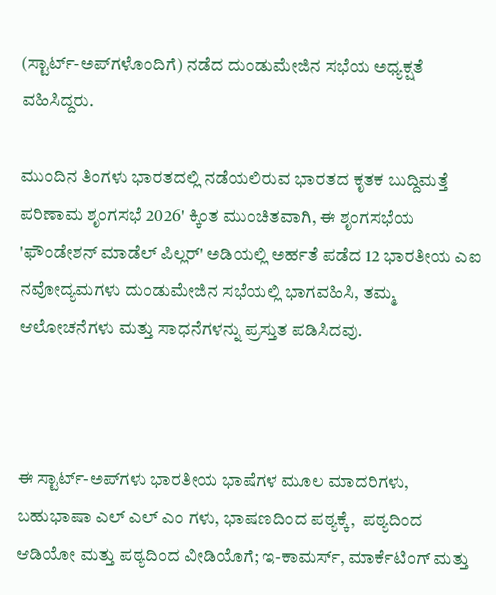(ಸ್ಟಾರ್ಟ್-ಅಪ್‌ಗಳೊಂದಿಗೆ) ನಡೆದ ದುಂಡುಮೇಜಿನ ಸಭೆಯ ಅಧ್ಯಕ್ಷತೆ ವಹಿಸಿದ್ದರು.

ಮುಂದಿನ ತಿಂಗಳು ಭಾರತದಲ್ಲಿ ನಡೆಯಲಿರುವ ಭಾರತದ ಕೃತಕ ಬುದ್ದಿಮತ್ತೆ ಪರಿಣಾಮ ಶೃಂಗಸಭೆ 2026' ಕ್ಕಿಂತ ಮುಂಚಿತವಾಗಿ, ಈ ಶೃಂಗಸಭೆಯ 'ಫೌಂಡೇಶನ್ ಮಾಡೆಲ್ ಪಿಲ್ಲರ್' ಅಡಿಯಲ್ಲಿ ಅರ್ಹತೆ ಪಡೆದ 12 ಭಾರತೀಯ ಎಐ ನವೋದ್ಯಮಗಳು ದುಂಡುಮೇಜಿನ ಸಭೆಯಲ್ಲಿ ಭಾಗವಹಿಸಿ, ತಮ್ಮ ಆಲೋಚನೆಗಳು ಮತ್ತು ಸಾಧನೆಗಳನ್ನು ಪ್ರಸ್ತುತ ಪಡಿಸಿದವು.



ಈ ಸ್ಟಾರ್ಟ್-ಅಪ್‌ಗಳು ಭಾರತೀಯ ಭಾಷೆಗಳ ಮೂಲ ಮಾದರಿಗಳು, ಬಹುಭಾಷಾ ಎಲ್ ಎಲ್ ಎಂ ಗಳು, ಭಾಷಣದಿಂದ ಪಠ್ಯಕ್ಕೆ,  ಪಠ್ಯದಿಂದ ಆಡಿಯೋ ಮತ್ತು ಪಠ್ಯದಿಂದ ವೀಡಿಯೊಗೆ; ಇ-ಕಾಮರ್ಸ್, ಮಾರ್ಕೆಟಿಂಗ್ ಮತ್ತು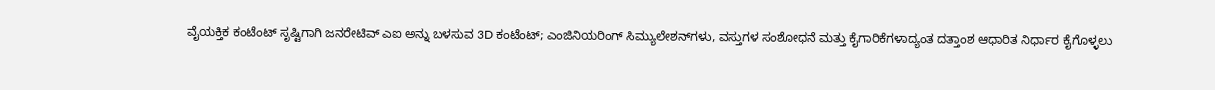ವೈಯಕ್ತಿಕ ಕಂಟೆಂಟ್‌ ಸೃಷ್ಟಿಗಾಗಿ ಜನರೇಟಿವ್ ಎಐ ಅನ್ನು ಬಳಸುವ 3D ಕಂಟೆಂಟ್; ಎಂಜಿನಿಯರಿಂಗ್ ಸಿಮ್ಯುಲೇಶನ್‌ಗಳು, ವಸ್ತುಗಳ ಸಂಶೋಧನೆ ಮತ್ತು ಕೈಗಾರಿಕೆಗಳಾದ್ಯಂತ ದತ್ತಾಂಶ ಆಧಾರಿತ ನಿರ್ಧಾರ ಕೈಗೊಳ್ಳಲು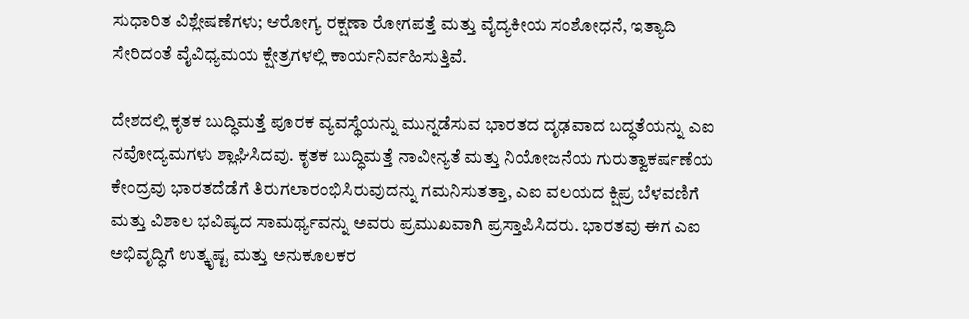ಸುಧಾರಿತ ವಿಶ್ಲೇಷಣೆಗಳು; ಆರೋಗ್ಯ ರಕ್ಷಣಾ ರೋಗಪತ್ತೆ ಮತ್ತು ವೈದ್ಯಕೀಯ ಸಂಶೋಧನೆ, ಇತ್ಯಾದಿ ಸೇರಿದಂತೆ ವೈವಿಧ್ಯಮಯ ಕ್ಷೇತ್ರಗಳಲ್ಲಿ ಕಾರ್ಯನಿರ್ವಹಿಸುತ್ತಿವೆ.

ದೇಶದಲ್ಲಿ ಕೃತಕ ಬುದ್ಧಿಮತ್ತೆ ಪೂರಕ ವ್ಯವಸ್ಥೆಯನ್ನು ಮುನ್ನಡೆಸುವ ಭಾರತದ ದೃಢವಾದ ಬದ್ಧತೆಯನ್ನು ಎಐ ನವೋದ್ಯಮಗಳು ಶ್ಲಾಘಿಸಿದವು. ಕೃತಕ ಬುದ್ಧಿಮತ್ತೆ ನಾವೀನ್ಯತೆ ಮತ್ತು ನಿಯೋಜನೆಯ ಗುರುತ್ವಾಕರ್ಷಣೆಯ ಕೇಂದ್ರವು ಭಾರತದೆಡೆಗೆ ತಿರುಗಲಾರಂಭಿಸಿರುವುದನ್ನು ಗಮನಿಸುತತ್ತಾ, ಎಐ ವಲಯದ ಕ್ಷಿಪ್ರ ಬೆಳವಣಿಗೆ ಮತ್ತು ವಿಶಾಲ ಭವಿಷ್ಯದ ಸಾಮರ್ಥ್ಯವನ್ನು ಅವರು ಪ್ರಮುಖವಾಗಿ ಪ್ರಸ್ತಾಪಿಸಿದರು. ಭಾರತವು ಈಗ ಎಐ ಅಭಿವೃದ್ಧಿಗೆ ಉತ್ಕೃಷ್ಟ ಮತ್ತು ಅನುಕೂಲಕರ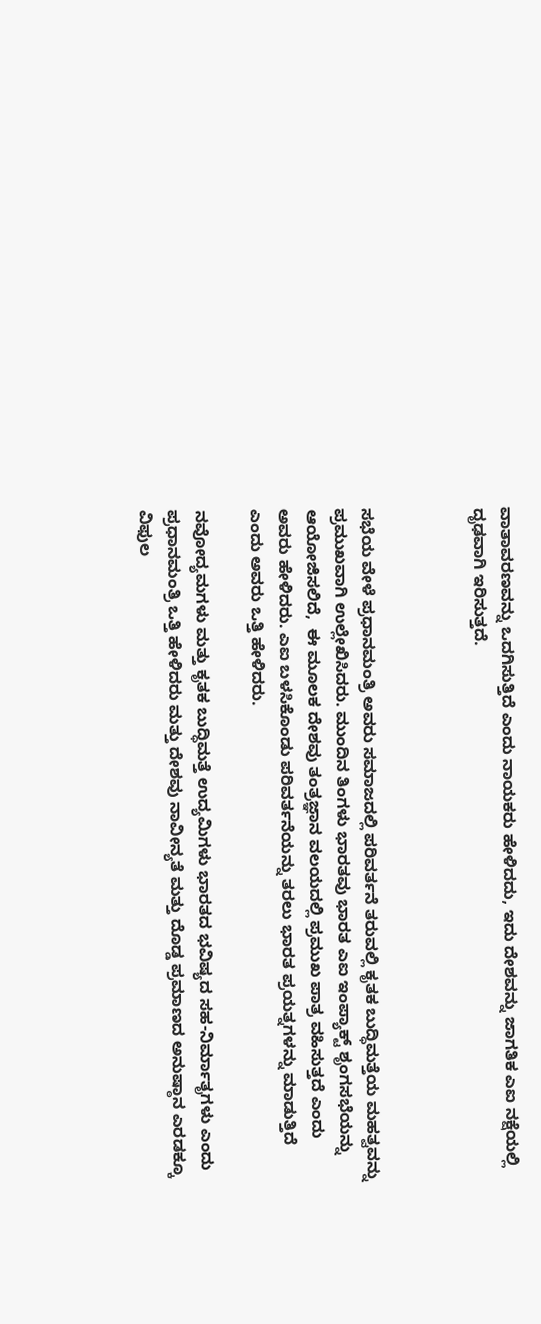ವಾತಾವರಣವನ್ನು ಒದಗಿಸುತ್ತಿದೆ ಎಂದು ನಾಯಕರು ಹೇಳಿದದು, ಇದು ದೇಶವನ್ನು ಜಾಗತಿಕ ಎಐ ನಕ್ಷೆಯಲ್ಲಿ ದೃಢವಾಗಿ ಇರಿಸುತ್ತದೆ.



ಸಭೆಯ ವೇಳೆ ಪ್ರಧಾನಮಂತ್ರಿ ಅವರು ಸಮಾಜದಲ್ಲಿ ಪರಿವರ್ತನೆ ತರುವಲ್ಲಿ ಕೃತಕ ಬುದ್ಧಿಮತ್ತೆಯ ಮಹತ್ವವನ್ನು ಪ್ರಮುಖವಾಗಿ ಉಲ್ಲೇಖಿಸಿದರು. ಮುಂದಿನ ತಿಂಗಳು ಭಾರತವು ಭಾರತ ಎಐ ಇಂಪ್ಯಾಕ್ಟ್ ಶೃಂಗಸಭೆಯನ್ನು ಆಯೋಜಿಸಲಿದೆ,  ಈ ಮೂಲಕ ದೇಶವು ತಂತ್ರಜ್ಞಾನ ವಲಯದಲ್ಲಿ ಪ್ರಮುಖ ಪಾತ್ರ ವಹಿಸುತ್ತದೆ ಎಂದು ಅವರು ಹೇಳಿದರು. ಎಐ ಬಳಸಿಕೊಂಡು ಪರಿವರ್ತನೆಯನ್ನು ತರಲು ಭಾರತ ಪ್ರಯತ್ನಗಳನ್ನು ಮಾಡುತ್ತಿದೆ ಎಂದು ಅವರು ಒತ್ತಿ ಹೇಳಿದರು.

ನವೋದ್ಯಮಗಳು ಮತ್ತು ಕೃತಕ ಬುದ್ಧಿಮತ್ತೆ ಉದ್ಯಮಿಗಳು ಭಾರತದ ಭವಿಷ್ಯದ ಸಹ-ನಿರ್ಮಾತೃಗಳು ಎಂದು ಪ್ರಧಾನಮಂತ್ರಿ ಒತ್ತಿ ಹೇಳಿದರು ಮತ್ತು ದೇಶವು ನಾವೀನ್ಯತೆ ಮತ್ತು ದೊಡ್ಡ ಪ್ರಮಾಣದ ಅನುಷ್ಠಾನ ಎರಡಕ್ಕೂ ವಿಫುಲ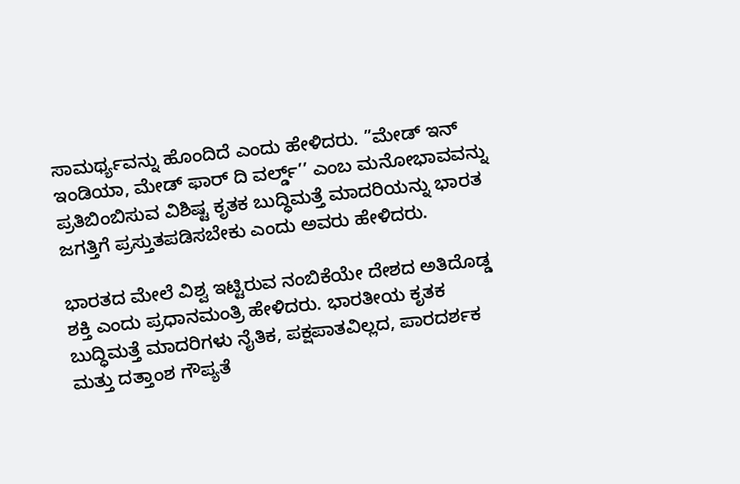ಸಾಮರ್ಥ್ಯವನ್ನು ಹೊಂದಿದೆ ಎಂದು ಹೇಳಿದರು. ”ಮೇಡ್ ಇನ್ ಇಂಡಿಯಾ, ಮೇಡ್ ಫಾರ್ ದಿ ವರ್ಲ್ಡ್‌’’ ಎಂಬ ಮನೋಭಾವವನ್ನು ಪ್ರತಿಬಿಂಬಿಸುವ ವಿಶಿಷ್ಟ ಕೃತಕ ಬುದ್ಧಿಮತ್ತೆ ಮಾದರಿಯನ್ನು ಭಾರತ ಜಗತ್ತಿಗೆ ಪ್ರಸ್ತುತಪಡಿಸಬೇಕು ಎಂದು ಅವರು ಹೇಳಿದರು.

ಭಾರತದ ಮೇಲೆ ವಿಶ್ವ ಇಟ್ಟಿರುವ ನಂಬಿಕೆಯೇ ದೇಶದ ಅತಿದೊಡ್ಡ ಶಕ್ತಿ ಎಂದು ಪ್ರಧಾನಮಂತ್ರಿ ಹೇಳಿದರು. ಭಾರತೀಯ ಕೃತಕ ಬುದ್ಧಿಮತ್ತೆ ಮಾದರಿಗಳು ನೈತಿಕ, ಪಕ್ಷಪಾತವಿಲ್ಲದ, ಪಾರದರ್ಶಕ ಮತ್ತು ದತ್ತಾಂಶ ಗೌಪ್ಯತೆ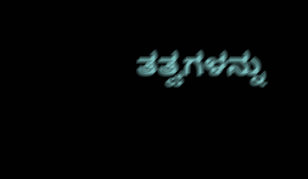ತತ್ವಗಳನ್ನು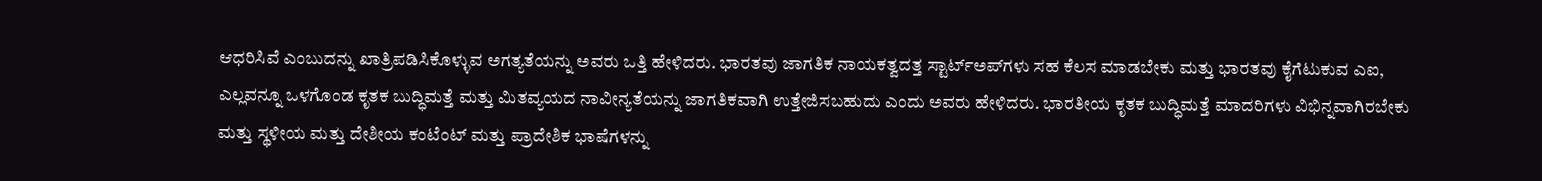ಆಧರಿಸಿವೆ ಎಂಬುದನ್ನು ಖಾತ್ರಿಪಡಿಸಿಕೊಳ್ಳುವ ಅಗತ್ಯತೆಯನ್ನು ಅವರು ಒತ್ತಿ ಹೇಳಿದರು. ಭಾರತವು ಜಾಗತಿಕ ನಾಯಕತ್ವದತ್ತ ಸ್ಟಾರ್ಟ್‌ಅಪ್‌ಗಳು ಸಹ ಕೆಲಸ ಮಾಡಬೇಕು ಮತ್ತು ಭಾರತವು ಕೈಗೆಟುಕುವ ಎಐ, ಎಲ್ಲವನ್ನೂ ಒಳಗೊಂಡ ಕೃತಕ ಬುದ್ಧಿಮತ್ತೆ ಮತ್ತು ಮಿತವ್ಯಯದ ನಾವೀನ್ಯತೆಯನ್ನು ಜಾಗತಿಕವಾಗಿ ಉತ್ತೇಜಿಸಬಹುದು ಎಂದು ಅವರು ಹೇಳಿದರು. ಭಾರತೀಯ ಕೃತಕ ಬುದ್ಧಿಮತ್ತೆ ಮಾದರಿಗಳು ವಿಭಿನ್ನವಾಗಿರಬೇಕು ಮತ್ತು ಸ್ಥಳೀಯ ಮತ್ತು ದೇಶೀಯ ಕಂಟೆಂಟ್ ಮತ್ತು ಪ್ರಾದೇಶಿಕ ಭಾಷೆಗಳನ್ನು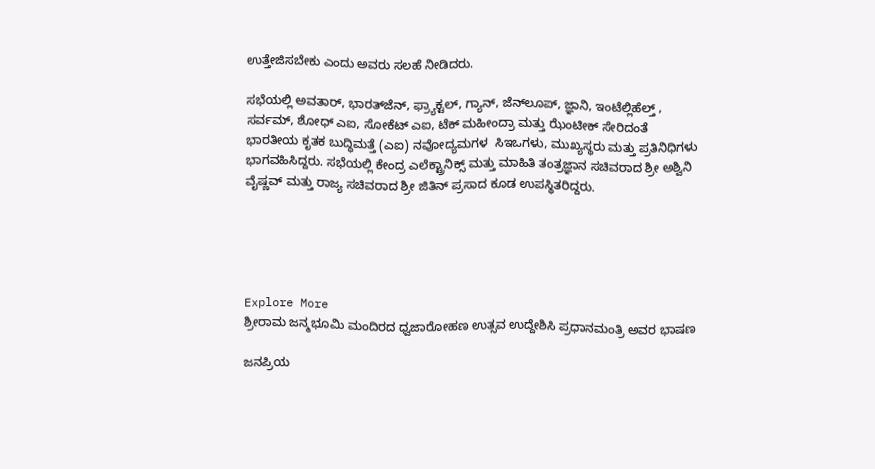ಉತ್ತೇಜಿಸಬೇಕು ಎಂದು ಅವರು ಸಲಹೆ ನೀಡಿದರು.

ಸಭೆಯಲ್ಲಿ ಅವತಾರ್, ಭಾರತ್‌ಜೆನ್, ಫ್ರ್ಯಾಕ್ಟಲ್, ಗ್ಯಾನ್, ಜೆನ್‌ಲೂಪ್, ಜ್ಞಾನಿ, ಇಂಟೆಲ್ಲಿಹೆಲ್ತ್‌ , ಸರ್ವಮ್, ಶೋಧ್ ಎಐ, ಸೋಕೆಟ್ ಎಐ, ಟೆಕ್ ಮಹೀಂದ್ರಾ ಮತ್ತು ಝೆಂಟೀಕ್ ಸೇರಿದಂತೆ ಭಾರತೀಯ ಕೃತಕ ಬುದ್ಧಿಮತ್ತೆ (ಎಐ) ನವೋದ್ಯಮಗಳ  ಸಿಇಒಗಳು, ಮುಖ್ಯಸ್ಥರು ಮತ್ತು ಪ್ರತಿನಿಧಿಗಳು ಭಾಗವಹಿಸಿದ್ದರು. ಸಭೆಯಲ್ಲಿ ಕೇಂದ್ರ ಎಲೆಕ್ಟ್ರಾನಿಕ್ಸ್ ಮತ್ತು ಮಾಹಿತಿ ತಂತ್ರಜ್ಞಾನ ಸಚಿವರಾದ ಶ್ರೀ ಅಶ್ವಿನಿ ವೈಷ್ಣವ್ ಮತ್ತು ರಾಜ್ಯ ಸಚಿವರಾದ ಶ್ರೀ ಜಿತಿನ್ ಪ್ರಸಾದ ಕೂಡ ಉಪಸ್ಥಿತರಿದ್ದರು.





Explore More
ಶ್ರೀರಾಮ ಜನ್ಮಭೂಮಿ ಮಂದಿರದ ಧ್ವಜಾರೋಹಣ ಉತ್ಸವ ಉದ್ದೇಶಿಸಿ ಪ್ರಧಾನಮಂತ್ರಿ ಅವರ ಭಾಷಣ

ಜನಪ್ರಿಯ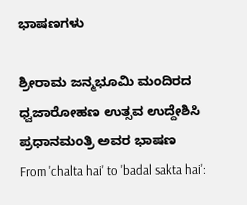ಭಾಷಣಗಳು

ಶ್ರೀರಾಮ ಜನ್ಮಭೂಮಿ ಮಂದಿರದ ಧ್ವಜಾರೋಹಣ ಉತ್ಸವ ಉದ್ದೇಶಿಸಿ ಪ್ರಧಾನಮಂತ್ರಿ ಅವರ ಭಾಷಣ
From 'chalta hai' to 'badal sakta hai':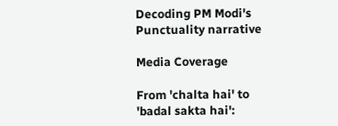Decoding PM Modi's Punctuality narrative

Media Coverage

From 'chalta hai' to 'badal sakta hai':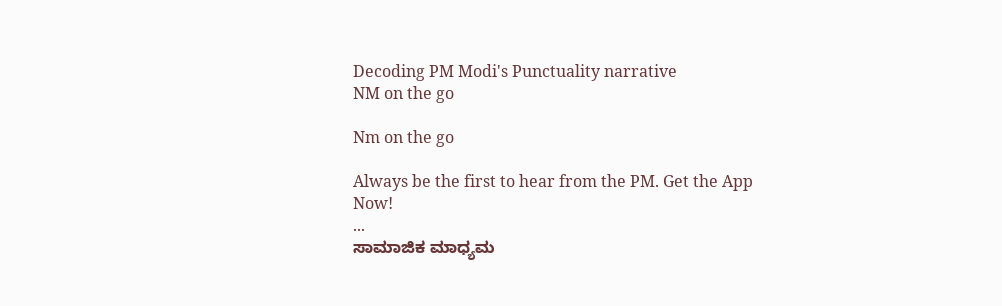Decoding PM Modi's Punctuality narrative
NM on the go

Nm on the go

Always be the first to hear from the PM. Get the App Now!
...
ಸಾಮಾಜಿಕ ಮಾಧ್ಯಮ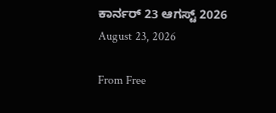ಕಾರ್ನರ್ 23 ಆಗಸ್ಟ್ 2026
August 23, 2026

From Free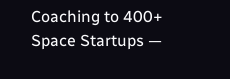Coaching to 400+ Space Startups —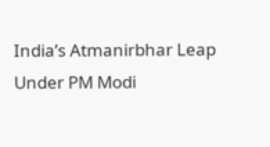India’s Atmanirbhar Leap Under PM Modi